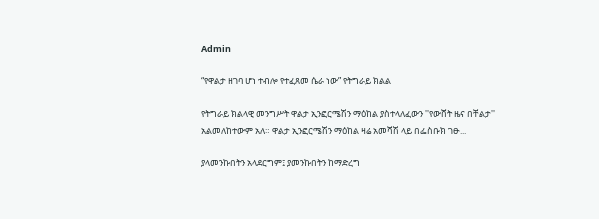Admin

“የዋልታ ዘገባ ሆነ ተብሎ የተፈጸመ ሴራ ነው” የትግራይ ክልል

የትግራይ ክልላዊ መንግሥት ዋልታ ኢንፎርሜሽን ማዕከል ያስተላለፈውን ''የውሸት ዜና በቸልታ'' አልመለከተውም አለ። ዋልታ ኢንፎርሜሽን ማዕከል ዛሬ አመሻሽ ላይ በፌስቡክ ገፁ...

ያላመንኩበትን አላደርግም፤ ያመንኩበትን ከማድረግ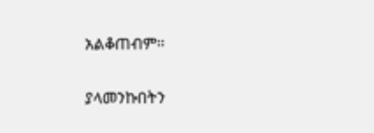አልቆጠብም።

ያላመንኩበትን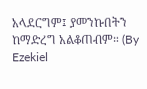አላደርግም፤ ያመንኩበትን ከማድረግ አልቆጠብም። (By Ezekiel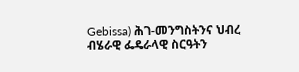Gebissa) ሕገ-መንግስትንና ህብረ ብሄራዊ ፌዴራላዊ ስርዓትን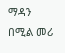ማዳን በሚል መሪ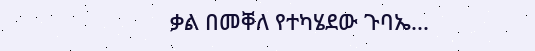ቃል በመቐለ የተካሄደው ጉባኤ...